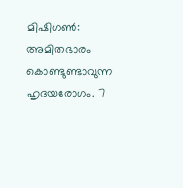മിഷിഗൺ: അമിതഭാരം കൊണ്ടുണ്ടാവുന്ന ഹൃദയരോഗം. 7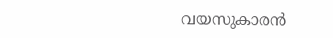വയസുകാരൻ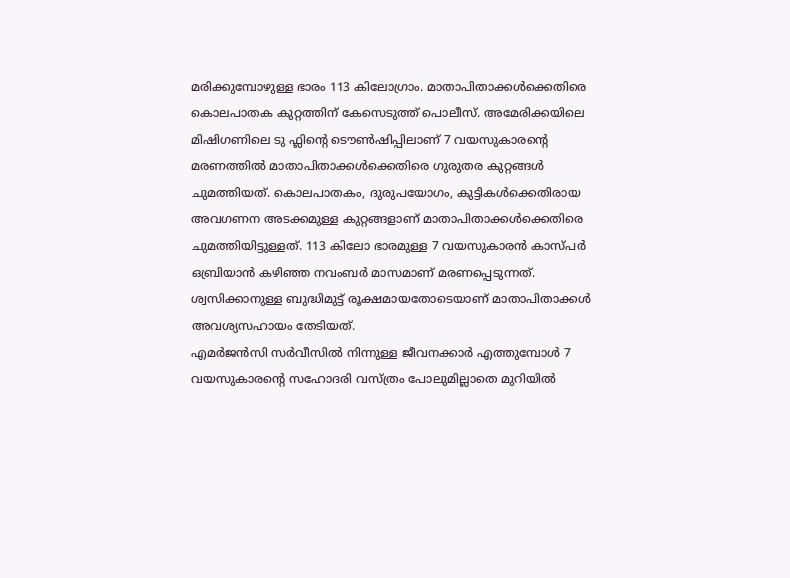മരിക്കുമ്പോഴുള്ള ഭാരം 113 കിലോഗ്രാം. മാതാപിതാക്കൾക്കെതിരെ കൊലപാതക കുറ്റത്തിന് കേസെടുത്ത് പൊലീസ്. അമേരിക്കയിലെ മിഷിഗണിലെ ടു ഫ്ലിന്റെ ടൌൺഷിപ്പിലാണ് 7 വയസുകാരന്റെ മരണത്തിൽ മാതാപിതാക്കൾക്കെതിരെ ഗുരുതര കുറ്റങ്ങൾ ചുമത്തിയത്. കൊലപാതകം, ദുരുപയോഗം, കുട്ടികൾക്കെതിരായ അവഗണന അടക്കമുള്ള കുറ്റങ്ങളാണ് മാതാപിതാക്കൾക്കെതിരെ ചുമത്തിയിട്ടുള്ളത്. 113 കിലോ ഭാരമുള്ള 7 വയസുകാരൻ കാസ്പർ ഒബ്രിയാൻ കഴിഞ്ഞ നവംബർ മാസമാണ് മരണപ്പെടുന്നത്. ശ്വസിക്കാനുള്ള ബുദ്ധിമുട്ട് രൂക്ഷമായതോടെയാണ് മാതാപിതാക്കൾ അവശ്യസഹായം തേടിയത്.
എമർജൻസി സർവീസിൽ നിന്നുള്ള ജീവനക്കാർ എത്തുമ്പോൾ 7 വയസുകാരന്റെ സഹോദരി വസ്ത്രം പോലുമില്ലാതെ മുറിയിൽ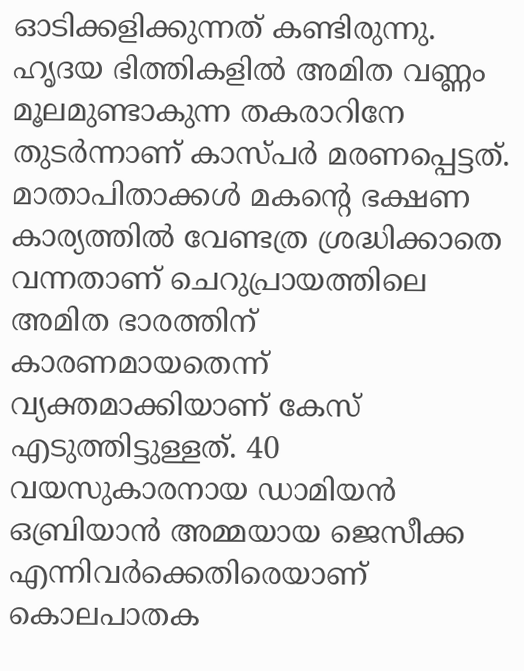ഓടിക്കളിക്കുന്നത് കണ്ടിരുന്നു. ഹൃദയ ഭിത്തികളിൽ അമിത വണ്ണം മൂലമുണ്ടാകുന്ന തകരാറിനേ തുടർന്നാണ് കാസ്പർ മരണപ്പെട്ടത്. മാതാപിതാക്കൾ മകന്റെ ഭക്ഷണ കാര്യത്തിൽ വേണ്ടത്ര ശ്രദ്ധിക്കാതെ വന്നതാണ് ചെറുപ്രായത്തിലെ അമിത ഭാരത്തിന് കാരണമായതെന്ന് വ്യക്തമാക്കിയാണ് കേസ് എടുത്തിട്ടുള്ളത്. 40 വയസുകാരനായ ഡാമിയൻ ഒബ്രിയാൻ അമ്മയായ ജെസീക്ക എന്നിവർക്കെതിരെയാണ് കൊലപാതക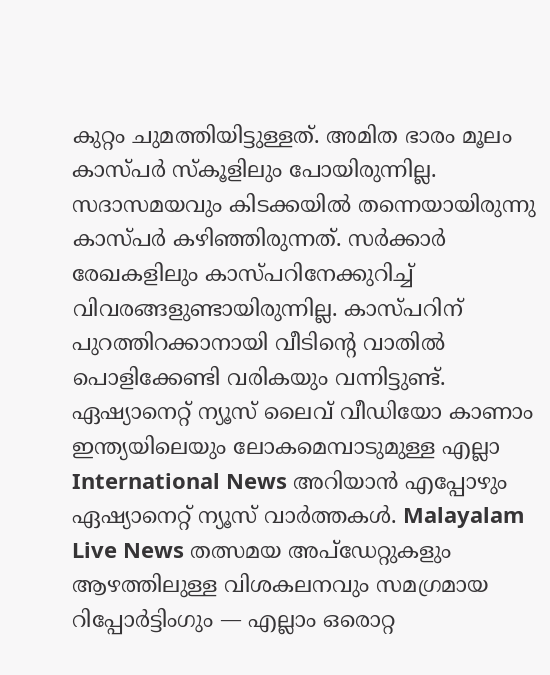കുറ്റം ചുമത്തിയിട്ടുള്ളത്. അമിത ഭാരം മൂലം കാസ്പർ സ്കൂളിലും പോയിരുന്നില്ല. സദാസമയവും കിടക്കയിൽ തന്നെയായിരുന്നു കാസ്പർ കഴിഞ്ഞിരുന്നത്. സർക്കാർ രേഖകളിലും കാസ്പറിനേക്കുറിച്ച് വിവരങ്ങളുണ്ടായിരുന്നില്ല. കാസ്പറിന് പുറത്തിറക്കാനായി വീടിന്റെ വാതിൽ പൊളിക്കേണ്ടി വരികയും വന്നിട്ടുണ്ട്.
ഏഷ്യാനെറ്റ് ന്യൂസ് ലൈവ് വീഡിയോ കാണാം
ഇന്ത്യയിലെയും ലോകമെമ്പാടുമുള്ള എല്ലാ International News അറിയാൻ എപ്പോഴും ഏഷ്യാനെറ്റ് ന്യൂസ് വാർത്തകൾ. Malayalam Live News തത്സമയ അപ്ഡേറ്റുകളും ആഴത്തിലുള്ള വിശകലനവും സമഗ്രമായ റിപ്പോർട്ടിംഗും — എല്ലാം ഒരൊറ്റ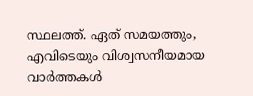സ്ഥലത്ത്. ഏത് സമയത്തും, എവിടെയും വിശ്വസനീയമായ വാർത്തകൾ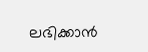ലഭിക്കാൻ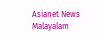Asianet News Malayalam